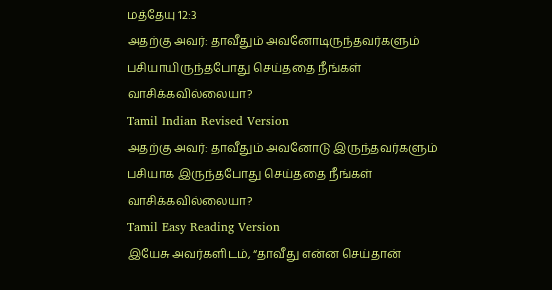மத்தேயு 12:3
அதற்கு அவர்: தாவீதும் அவனோடிருந்தவர்களும் பசியாயிருந்தபோது செய்ததை நீங்கள் வாசிக்கவில்லையா?
Tamil Indian Revised Version
அதற்கு அவர்: தாவீதும் அவனோடு இருந்தவர்களும் பசியாக இருந்தபோது செய்ததை நீங்கள் வாசிக்கவில்லையா?
Tamil Easy Reading Version
இயேசு அவர்களிடம், “தாவீது என்ன செய்தான்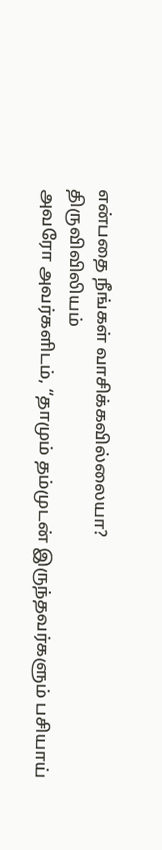என்பதை நீங்கள் வாசிக்கவில்லையா?
திருவிவிலியம்
அவரோ அவர்களிடம், “தாமும் தம்முடன் இருந்தவர்களும் பசியாய்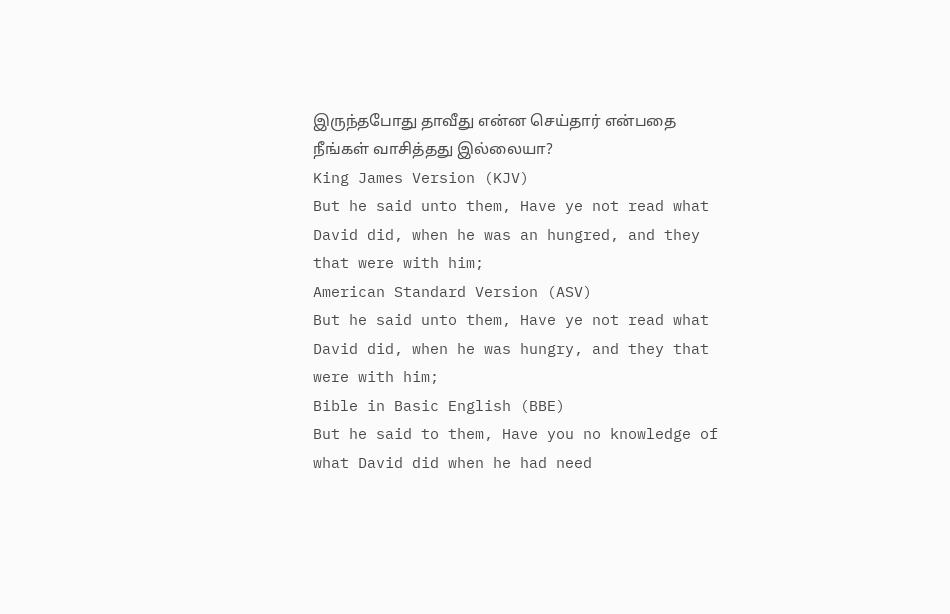இருந்தபோது தாவீது என்ன செய்தார் என்பதை நீங்கள் வாசித்தது இல்லையா?
King James Version (KJV)
But he said unto them, Have ye not read what David did, when he was an hungred, and they that were with him;
American Standard Version (ASV)
But he said unto them, Have ye not read what David did, when he was hungry, and they that were with him;
Bible in Basic English (BBE)
But he said to them, Have you no knowledge of what David did when he had need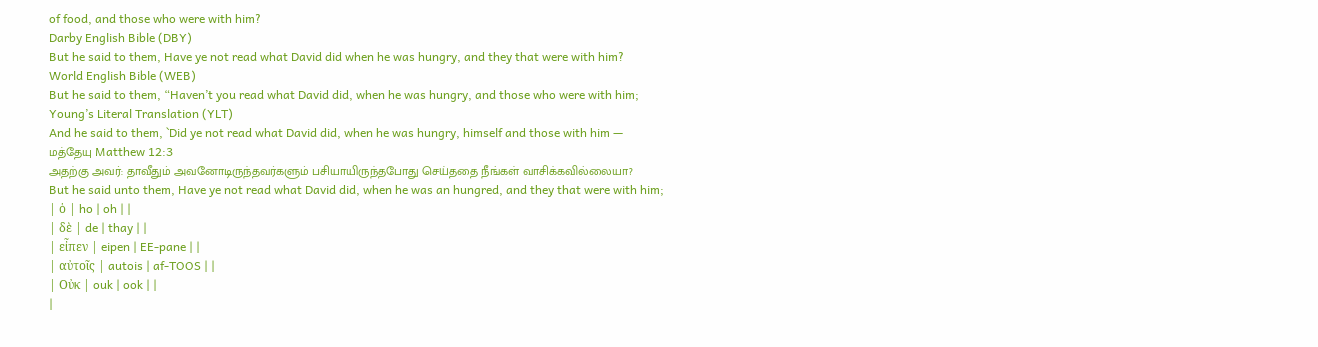of food, and those who were with him?
Darby English Bible (DBY)
But he said to them, Have ye not read what David did when he was hungry, and they that were with him?
World English Bible (WEB)
But he said to them, “Haven’t you read what David did, when he was hungry, and those who were with him;
Young’s Literal Translation (YLT)
And he said to them, `Did ye not read what David did, when he was hungry, himself and those with him —
மத்தேயு Matthew 12:3
அதற்கு அவர்: தாவீதும் அவனோடிருந்தவர்களும் பசியாயிருந்தபோது செய்ததை நீங்கள் வாசிக்கவில்லையா?
But he said unto them, Have ye not read what David did, when he was an hungred, and they that were with him;
| ὁ | ho | oh | |
| δὲ | de | thay | |
| εἶπεν | eipen | EE-pane | |
| αὐτοῖς | autois | af-TOOS | |
| Οὐκ | ouk | ook | |
|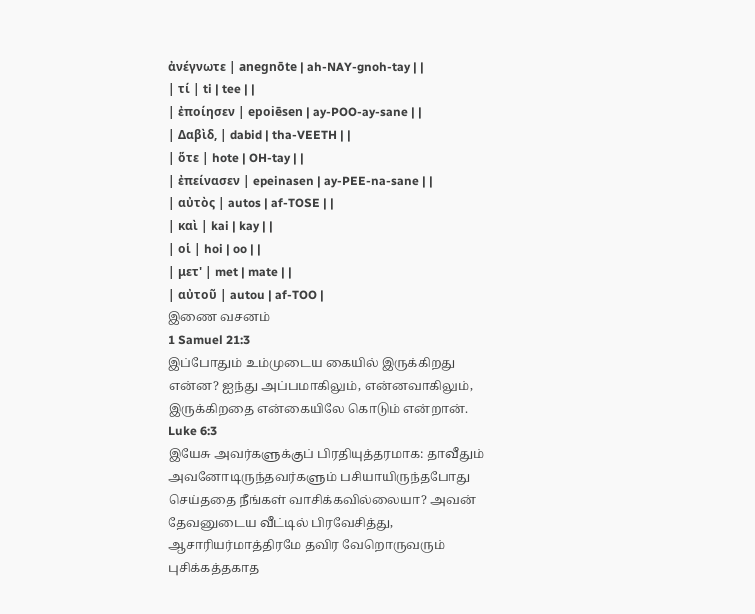ἀνέγνωτε | anegnōte | ah-NAY-gnoh-tay | |
| τί | ti | tee | |
| ἐποίησεν | epoiēsen | ay-POO-ay-sane | |
| Δαβὶδ, | dabid | tha-VEETH | |
| ὅτε | hote | OH-tay | |
| ἐπείνασεν | epeinasen | ay-PEE-na-sane | |
| αὐτὸς | autos | af-TOSE | |
| καὶ | kai | kay | |
| οἱ | hoi | oo | |
| μετ' | met | mate | |
| αὐτοῦ | autou | af-TOO |
இணை வசனம்
1 Samuel 21:3
இப்போதும் உம்முடைய கையில் இருக்கிறது என்ன? ஐந்து அப்பமாகிலும், என்னவாகிலும், இருக்கிறதை என்கையிலே கொடும் என்றான்.
Luke 6:3
இயேசு அவர்களுக்குப் பிரதியுத்தரமாக: தாவீதும் அவனோடிருந்தவர்களும் பசியாயிருந்தபோது செய்ததை நீங்கள் வாசிக்கவில்லையா? அவன் தேவனுடைய வீட்டில் பிரவேசித்து, ஆசாரியர்மாத்திரமே தவிர வேறொருவரும் புசிக்கத்தகாத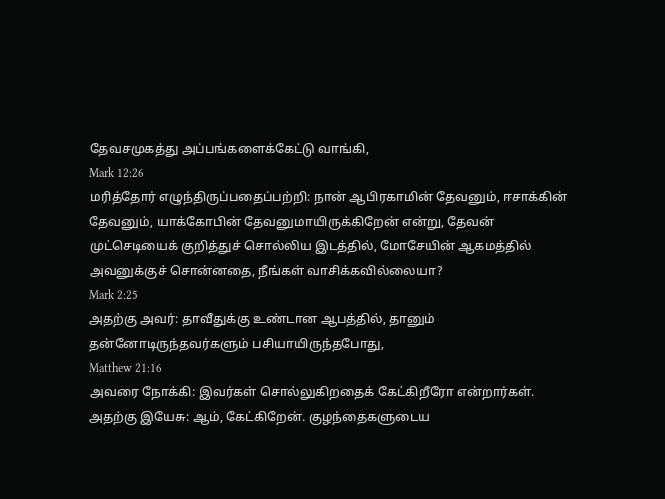தேவசமுகத்து அப்பங்களைக்கேட்டு வாங்கி,
Mark 12:26
மரித்தோர் எழுந்திருப்பதைப்பற்றி: நான் ஆபிரகாமின் தேவனும், ஈசாக்கின் தேவனும், யாக்கோபின் தேவனுமாயிருக்கிறேன் என்று, தேவன் முட்செடியைக் குறித்துச் சொல்லிய இடத்தில், மோசேயின் ஆகமத்தில் அவனுக்குச் சொன்னதை, நீங்கள் வாசிக்கவில்லையா?
Mark 2:25
அதற்கு அவர்: தாவீதுக்கு உண்டான ஆபத்தில், தானும் தன்னோடிருந்தவர்களும் பசியாயிருந்தபோது,
Matthew 21:16
அவரை நோக்கி: இவர்கள் சொல்லுகிறதைக் கேட்கிறீரோ என்றார்கள். அதற்கு இயேசு: ஆம், கேட்கிறேன். குழந்தைகளுடைய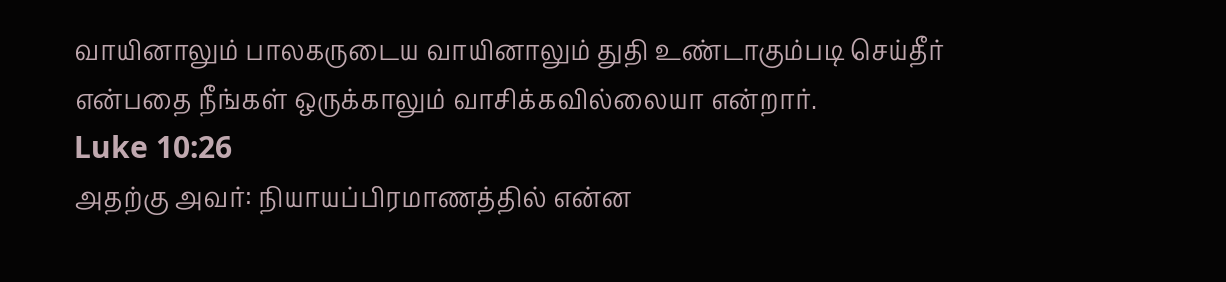வாயினாலும் பாலகருடைய வாயினாலும் துதி உண்டாகும்படி செய்தீர் என்பதை நீங்கள் ஒருக்காலும் வாசிக்கவில்லையா என்றார்.
Luke 10:26
அதற்கு அவர்: நியாயப்பிரமாணத்தில் என்ன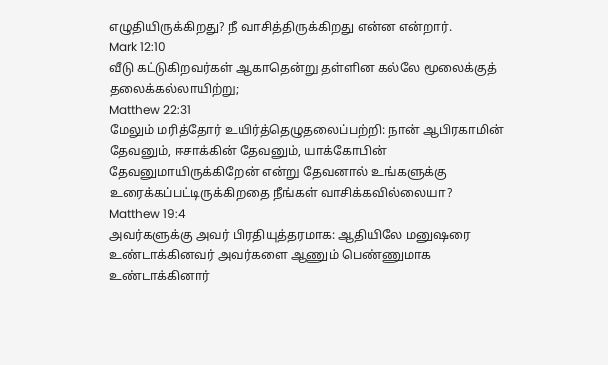எழுதியிருக்கிறது? நீ வாசித்திருக்கிறது என்ன என்றார்.
Mark 12:10
வீடு கட்டுகிறவர்கள் ஆகாதென்று தள்ளின கல்லே மூலைக்குத் தலைக்கல்லாயிற்று;
Matthew 22:31
மேலும் மரித்தோர் உயிர்த்தெழுதலைப்பற்றி: நான் ஆபிரகாமின் தேவனும், ஈசாக்கின் தேவனும், யாக்கோபின் தேவனுமாயிருக்கிறேன் என்று தேவனால் உங்களுக்கு உரைக்கப்பட்டிருக்கிறதை நீங்கள் வாசிக்கவில்லையா?
Matthew 19:4
அவர்களுக்கு அவர் பிரதியுத்தரமாக: ஆதியிலே மனுஷரை உண்டாக்கினவர் அவர்களை ஆணும் பெண்ணுமாக உண்டாக்கினார்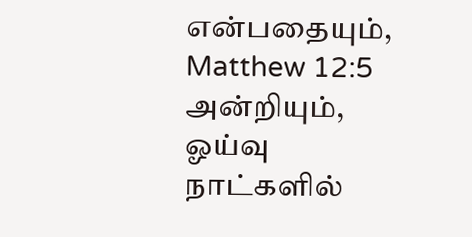என்பதையும்,
Matthew 12:5
அன்றியும், ஓய்வு நாட்களில்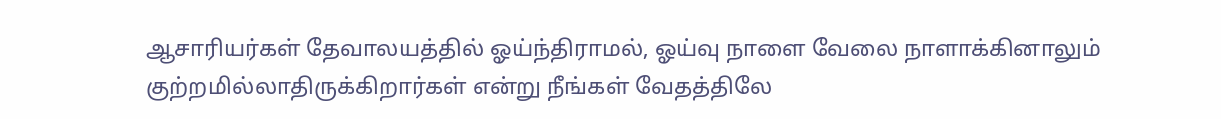ஆசாரியர்கள் தேவாலயத்தில் ஓய்ந்திராமல், ஓய்வு நாளை வேலை நாளாக்கினாலும் குற்றமில்லாதிருக்கிறார்கள் என்று நீங்கள் வேதத்திலே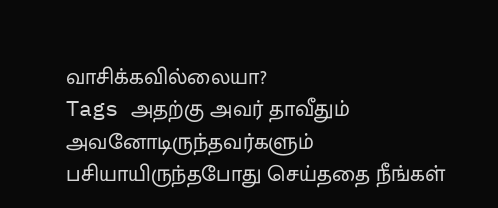வாசிக்கவில்லையா?
Tags அதற்கு அவர் தாவீதும் அவனோடிருந்தவர்களும் பசியாயிருந்தபோது செய்ததை நீங்கள்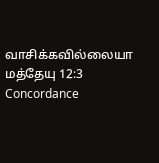வாசிக்கவில்லையா
மத்தேயு 12:3 Concordance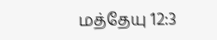மத்தேயு 12:3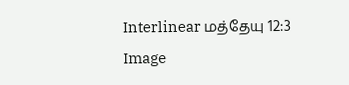Interlinear மத்தேயு 12:3 Image